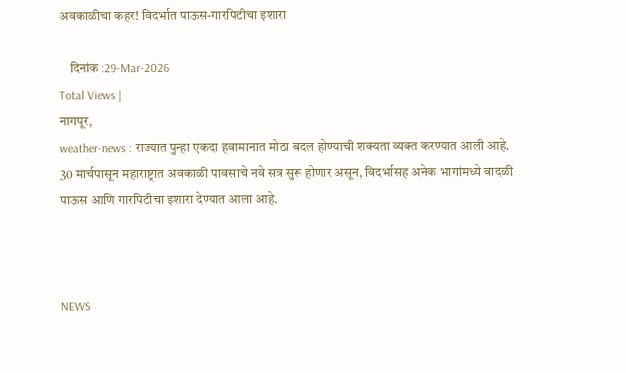अवकाळीचा कहर! विदर्भात पाऊस-गारपिटीचा इशारा

    दिनांक :29-Mar-2026
Total Views |
नागपूर,
weather-news : राज्यात पुन्हा एकदा हवामानात मोठा बदल होण्याची शक्यता व्यक्त करण्यात आली आहे. 30 मार्चपासून महाराष्ट्रात अवकाळी पावसाचे नवे सत्र सुरू होणार असून, विदर्भासह अनेक भागांमध्ये वादळी पाऊस आणि गारपिटीचा इशारा देण्यात आला आहे.



NEWS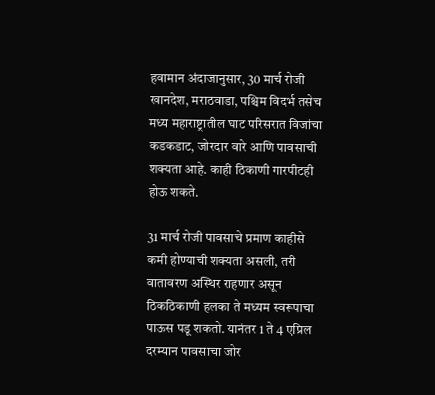हवामान अंदाजानुसार, 30 मार्च रोजी खानदेश, मराठवाडा, पश्चिम विदर्भ तसेच मध्य महाराष्ट्रातील घाट परिसरात विजांचा कडकडाट, जोरदार वारे आणि पावसाची शक्यता आहे. काही ठिकाणी गारपीटही होऊ शकते.

31 मार्च रोजी पावसाचे प्रमाण काहीसे कमी होण्याची शक्यता असली, तरी वातावरण अस्थिर राहणार असून ठिकठिकाणी हलका ते मध्यम स्वरूपाचा पाऊस पडू शकतो. यानंतर 1 ते 4 एप्रिल दरम्यान पावसाचा जोर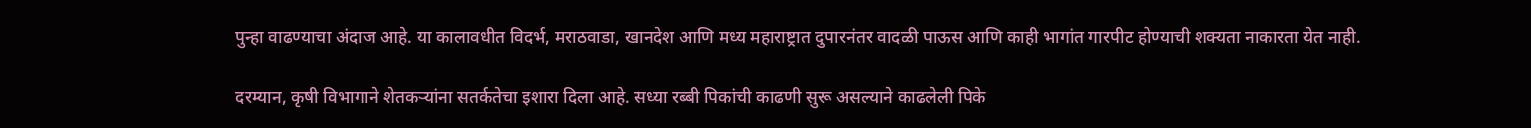पुन्हा वाढण्याचा अंदाज आहे. या कालावधीत विदर्भ, मराठवाडा, खानदेश आणि मध्य महाराष्ट्रात दुपारनंतर वादळी पाऊस आणि काही भागांत गारपीट होण्याची शक्यता नाकारता येत नाही.

दरम्यान, कृषी विभागाने शेतकऱ्यांना सतर्कतेचा इशारा दिला आहे. सध्या रब्बी पिकांची काढणी सुरू असल्याने काढलेली पिके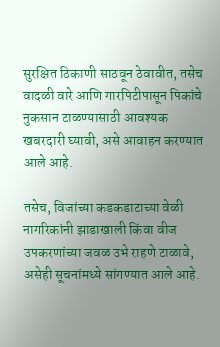सुरक्षित ठिकाणी साठवून ठेवावीत, तसेच वादळी वारे आणि गारपिटीपासून पिकांचे नुकसान टाळण्यासाठी आवश्यक खबरदारी घ्यावी, असे आवाहन करण्यात आले आहे.

तसेच, विजांच्या कडकडाटाच्या वेळी नागरिकांनी झाडाखाली किंवा वीज उपकरणांच्या जवळ उभे राहणे टाळावे, असेही सूचनांमध्ये सांगण्यात आले आहे.